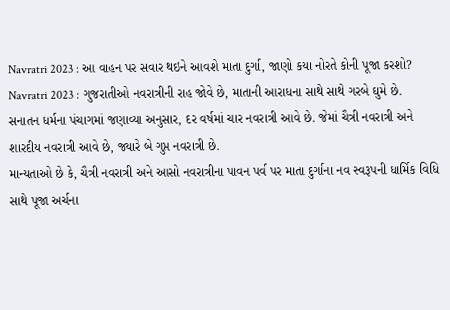Navratri 2023 : આ વાહન પર સવાર થઇને આવશે માતા દુર્ગા, જાણો કયા નોરતે કોની પૂજા કરશો?
Navratri 2023 : ગુજરાતીઓ નવરાત્રીની રાહ જોવે છે, માતાની આરાધના સાથે સાથે ગરબે ઘુમે છે. સનાતન ધર્મના પંચાગમાં જણાવ્યા અનુસાર, દર વર્ષમાં ચાર નવરાત્રી આવે છે. જેમાં ચૈત્રી નવરાત્રી અને શારદીય નવરાત્રી આવે છે, જ્યારે બે ગુપ્ત નવરાત્રી છે.
માન્યતાઓ છે કે, ચૈત્રી નવરાત્રી અને આસો નવરાત્રીના પાવન પર્વ પર માતા દુર્ગાના નવ સ્વરૂપની ધાર્મિક વિધિ સાથે પૂજા અર્ચના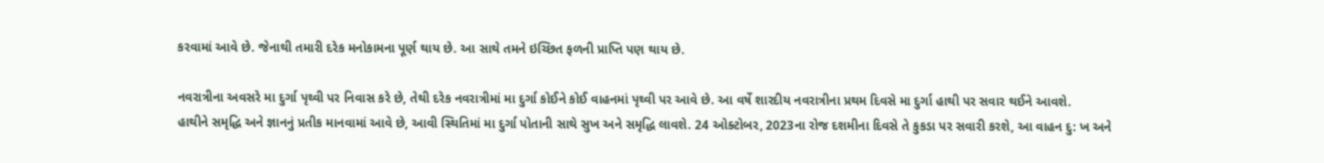કરવામાં આવે છે. જેનાથી તમારી દરેક મનોકામના પૂર્ણ થાય છે. આ સાથે તમને ઇચ્છિત ફળની પ્રાપ્તિ પણ થાય છે.

નવરાત્રીના અવસરે મા દુર્ગા પૃથ્વી પર નિવાસ કરે છે, તેથી દરેક નવરાત્રીમાં મા દુર્ગા કોઈને કોઈ વાહનમાં પૃથ્વી પર આવે છે. આ વર્ષે શારદીય નવરાત્રીના પ્રથમ દિવસે મા દુર્ગા હાથી પર સવાર થઈને આવશે.
હાથીને સમૃદ્ધિ અને જ્ઞાનનું પ્રતીક માનવામાં આવે છે, આવી સ્થિતિમાં મા દુર્ગા પોતાની સાથે સુખ અને સમૃદ્ધિ લાવશે. 24 ઓક્ટોબર, 2023ના રોજ દશમીના દિવસે તે કુકડા પર સવારી કરશે, આ વાહન દુ: ખ અને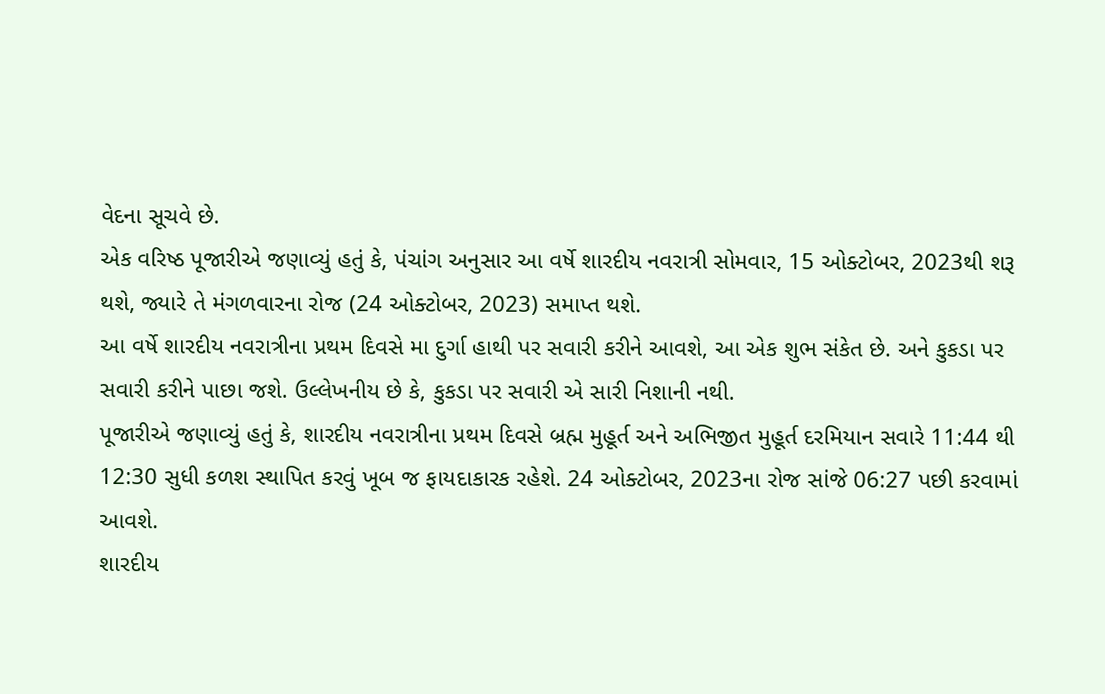વેદના સૂચવે છે.
એક વરિષ્ઠ પૂજારીએ જણાવ્યું હતું કે, પંચાંગ અનુસાર આ વર્ષે શારદીય નવરાત્રી સોમવાર, 15 ઓક્ટોબર, 2023થી શરૂ થશે, જ્યારે તે મંગળવારના રોજ (24 ઓક્ટોબર, 2023) સમાપ્ત થશે.
આ વર્ષે શારદીય નવરાત્રીના પ્રથમ દિવસે મા દુર્ગા હાથી પર સવારી કરીને આવશે, આ એક શુભ સંકેત છે. અને કુકડા પર સવારી કરીને પાછા જશે. ઉલ્લેખનીય છે કે, કુકડા પર સવારી એ સારી નિશાની નથી.
પૂજારીએ જણાવ્યું હતું કે, શારદીય નવરાત્રીના પ્રથમ દિવસે બ્રહ્મ મુહૂર્ત અને અભિજીત મુહૂર્ત દરમિયાન સવારે 11:44 થી 12:30 સુધી કળશ સ્થાપિત કરવું ખૂબ જ ફાયદાકારક રહેશે. 24 ઓક્ટોબર, 2023ના રોજ સાંજે 06:27 પછી કરવામાં આવશે.
શારદીય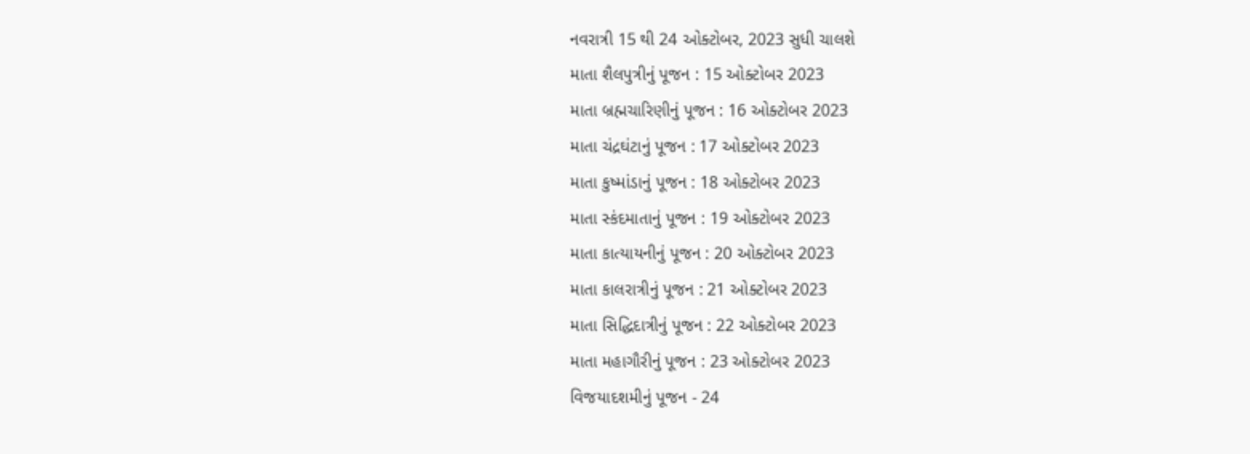નવરાત્રી 15 થી 24 ઓક્ટોબર, 2023 સુધી ચાલશે
માતા શૈલપુત્રીનું પૂજન : 15 ઓક્ટોબર 2023
માતા બ્રહ્મચારિણીનું પૂજન : 16 ઓક્ટોબર 2023
માતા ચંદ્રઘંટાનું પૂજન : 17 ઓક્ટોબર 2023
માતા કુષ્માંડાનું પૂજન : 18 ઓક્ટોબર 2023
માતા સ્કંદમાતાનું પૂજન : 19 ઓક્ટોબર 2023
માતા કાત્યાયનીનું પૂજન : 20 ઓક્ટોબર 2023
માતા કાલરાત્રીનું પૂજન : 21 ઓક્ટોબર 2023
માતા સિદ્ધિદાત્રીનું પૂજન : 22 ઓક્ટોબર 2023
માતા મહાગૌરીનું પૂજન : 23 ઓક્ટોબર 2023
વિજયાદશમીનું પૂજન - 24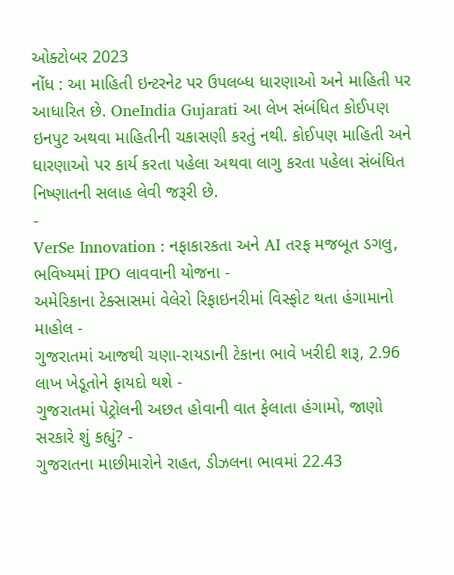ઓક્ટોબર 2023
નોંધ : આ માહિતી ઇન્ટરનેટ પર ઉપલબ્ધ ધારણાઓ અને માહિતી પર આધારિત છે. OneIndia Gujarati આ લેખ સંબંધિત કોઈપણ ઇનપુટ અથવા માહિતીની ચકાસણી કરતું નથી. કોઈપણ માહિતી અને ધારણાઓ પર કાર્ય કરતા પહેલા અથવા લાગુ કરતા પહેલા સંબંધિત નિષ્ણાતની સલાહ લેવી જરૂરી છે.
-
VerSe Innovation : નફાકારકતા અને AI તરફ મજબૂત ડગલુ, ભવિષ્યમાં IPO લાવવાની યોજના -
અમેરિકાના ટેક્સાસમાં વેલેરો રિફાઇનરીમાં વિસ્ફોટ થતા હંગામાનો માહોલ -
ગુજરાતમાં આજથી ચણા-રાયડાની ટેકાના ભાવે ખરીદી શરૂ, 2.96 લાખ ખેડૂતોને ફાયદો થશે -
ગુજરાતમાં પેટ્રોલની અછત હોવાની વાત ફેલાતા હંગામો, જાણો સરકારે શું કહ્યું? -
ગુજરાતના માછીમારોને રાહત, ડીઝલના ભાવમાં 22.43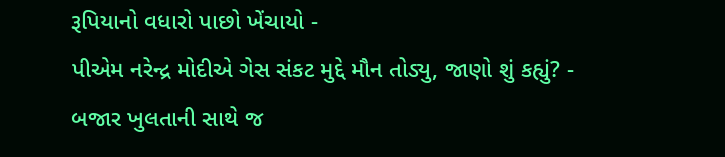રૂપિયાનો વધારો પાછો ખેંચાયો -
પીએમ નરેન્દ્ર મોદીએ ગેસ સંકટ મુદ્દે મૌન તોડ્યુ, જાણો શું કહ્યું? -
બજાર ખુલતાની સાથે જ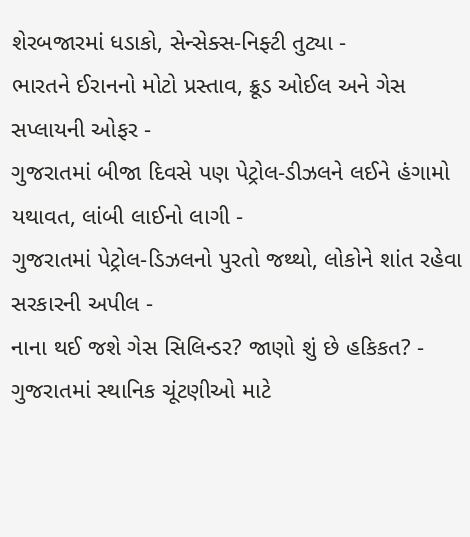શેરબજારમાં ધડાકો, સેન્સેક્સ-નિફ્ટી તુટ્યા -
ભારતને ઈરાનનો મોટો પ્રસ્તાવ, ક્રૂડ ઓઈલ અને ગેસ સપ્લાયની ઓફર -
ગુજરાતમાં બીજા દિવસે પણ પેટ્રોલ-ડીઝલને લઈને હંગામો યથાવત, લાંબી લાઈનો લાગી -
ગુજરાતમાં પેટ્રોલ-ડિઝલનો પુરતો જથ્થો, લોકોને શાંત રહેવા સરકારની અપીલ -
નાના થઈ જશે ગેસ સિલિન્ડર? જાણો શું છે હકિકત? -
ગુજરાતમાં સ્થાનિક ચૂંટણીઓ માટે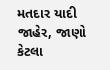મતદાર યાદી જાહેર, જાણો કેટલા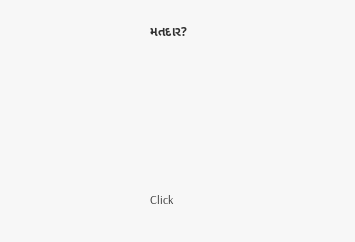મતદાર?






Click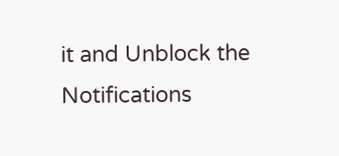it and Unblock the Notifications